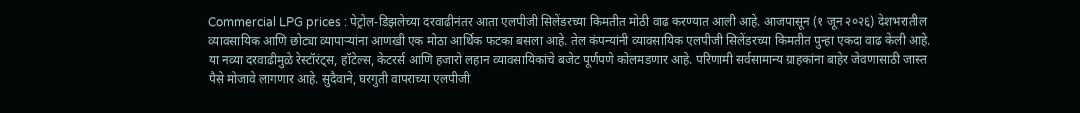Commercial LPG prices : पेट्रोल-डिझलेच्या दरवाढीनंतर आता एलपीजी सिलेंडरच्या किमतीत मोठी वाढ करण्यात आली आहे. आजपासून (१ जून २०२६) देशभरातील व्यावसायिक आणि छोट्या व्यापाऱ्यांना आणखी एक मोठा आर्थिक फटका बसला आहे. तेल कंपन्यांनी व्यावसायिक एलपीजी सिलेंडरच्या किमतीत पुन्हा एकदा वाढ केली आहे. या नव्या दरवाढीमुळे रेस्टॉरंट्स, हॉटेल्स, केटरर्स आणि हजारो लहान व्यावसायिकांचे बजेट पूर्णपणे कोलमडणार आहे. परिणामी सर्वसामान्य ग्राहकांना बाहेर जेवणासाठी जास्त पैसे मोजावे लागणार आहे. सुदैवाने, घरगुती वापराच्या एलपीजी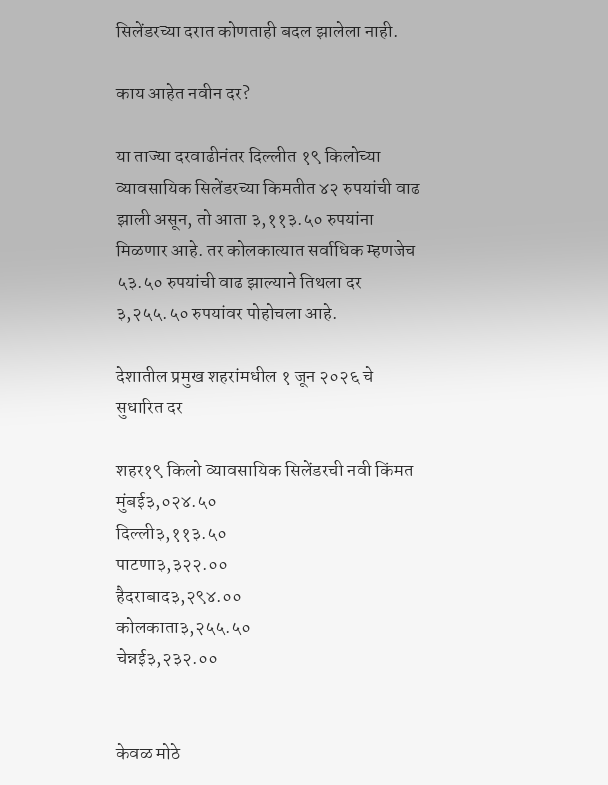सिलेंडरच्या दरात कोणताही बदल झालेला नाही.

काय आहेत नवीन दर?

या ताज्या दरवाढीनंतर दिल्लीत १९ किलोच्या व्यावसायिक सिलेंडरच्या किमतीत ४२ रुपयांची वाढ झाली असून, तो आता ३,११३.५० रुपयांना मिळणार आहे. तर कोलकात्यात सर्वाधिक म्हणजेच ५३.५० रुपयांची वाढ झाल्याने तिथला दर ३,२५५.५० रुपयांवर पोहोचला आहे.

देशातील प्रमुख शहरांमधील १ जून २०२६ चे सुधारित दर

शहर१९ किलो व्यावसायिक सिलेंडरची नवी किंमत
मुंबई३,०२४.५०
दिल्ली३,११३.५०
पाटणा३,३२२.००
हैदराबाद३,२९४.००
कोलकाता३,२५५.५०
चेन्नई३,२३२.००


केवळ मोठे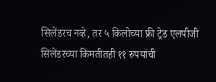सिलेंडरच नव्हे, तर ५ किलोच्या फ्री ट्रेड एलपीजी सिलेंडरच्या किमतीतही ११ रुपयांची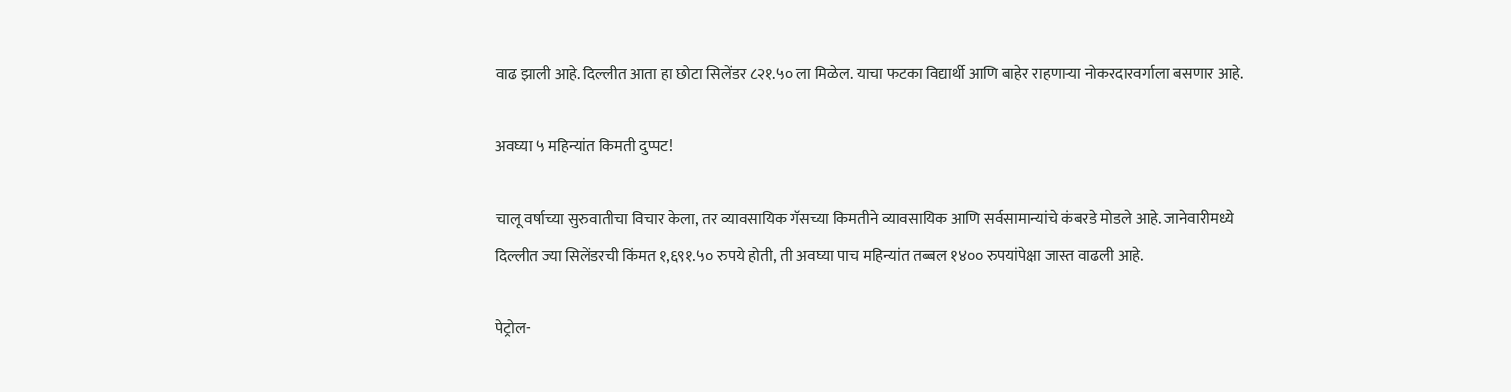वाढ झाली आहे. दिल्लीत आता हा छोटा सिलेंडर ८२१.५० ला मिळेल. याचा फटका विद्यार्थी आणि बाहेर राहणाऱ्या नोकरदारवर्गाला बसणार आहे.

अवघ्या ५ महिन्यांत किमती दुप्पट!

चालू वर्षाच्या सुरुवातीचा विचार केला, तर व्यावसायिक गॅसच्या किमतीने व्यावसायिक आणि सर्वसामान्यांचे कंबरडे मोडले आहे. जानेवारीमध्ये दिल्लीत ज्या सिलेंडरची किंमत १,६९१.५० रुपये होती, ती अवघ्या पाच महिन्यांत तब्बल १४०० रुपयांपेक्षा जास्त वाढली आहे.

पेट्रोल-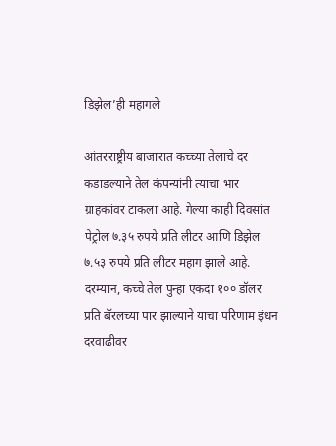डिझेल’ही महागले

आंतरराष्ट्रीय बाजारात कच्च्या तेलाचे दर कडाडल्याने तेल कंपन्यांनी त्याचा भार ग्राहकांवर टाकला आहे. गेल्या काही दिवसांत पेट्रोल ७.३५ रुपये प्रति लीटर आणि डिझेल ७.५३ रुपये प्रति लीटर महाग झाले आहे. दरम्यान, कच्चे तेल पुन्हा एकदा १०० डॉलर प्रति बॅरलच्या पार झाल्याने याचा परिणाम इंधन दरवाढीवर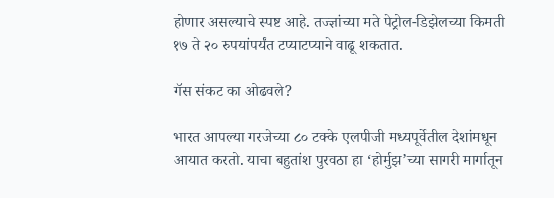होणार असल्याचे स्पष्ट आहे. तज्ज्ञांच्या मते पेट्रोल-डिझेलच्या किमती १७ ते २० रुपयांपर्यंत टप्याटप्याने वाढू शकतात.

गॅस संकट का ओढवले?

भारत आपल्या गरजेच्या ८० टक्के एलपीजी मध्यपूर्वेतील देशांमधून आयात करतो. याचा बहुतांश पुरवठा हा ‘होर्मुझ’च्या सागरी मार्गातून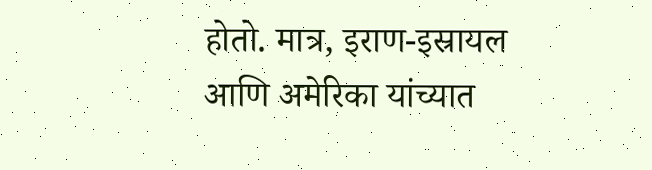होतो. मात्र, इराण-इस्रायल आणि अमेरिका यांच्यात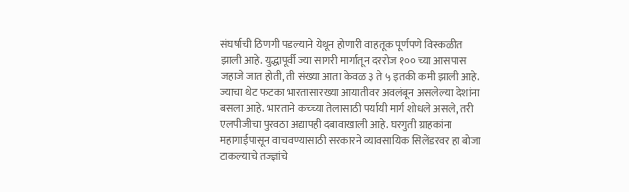संघर्षाची ठिणगी पडल्याने येथून होणारी वाहतूक पूर्णपणे विस्कळीत झाली आहे. युद्धापूर्वी ज्या सागरी मार्गातून दररोज १०० च्या आसपास जहाजे जात होती, ती संख्या आता केवळ ३ ते ५ इतकी कमी झाली आहे. ज्याचा थेट फटका भारतासारख्या आयातीवर अवलंबून असलेल्या देशांना बसला आहे. भारताने कच्च्या तेलासाठी पर्यायी मार्ग शोधले असले, तरी एलपीजीचा पुरवठा अद्यापही दबावाखाली आहे. घरगुती ग्राहकांना महागाईपासून वाचवण्यासाठी सरकारने व्यावसायिक सिलेंडरवर हा बोजा टाकल्याचे तज्ज्ञांचे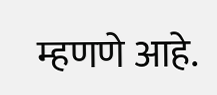म्हणणे आहे.